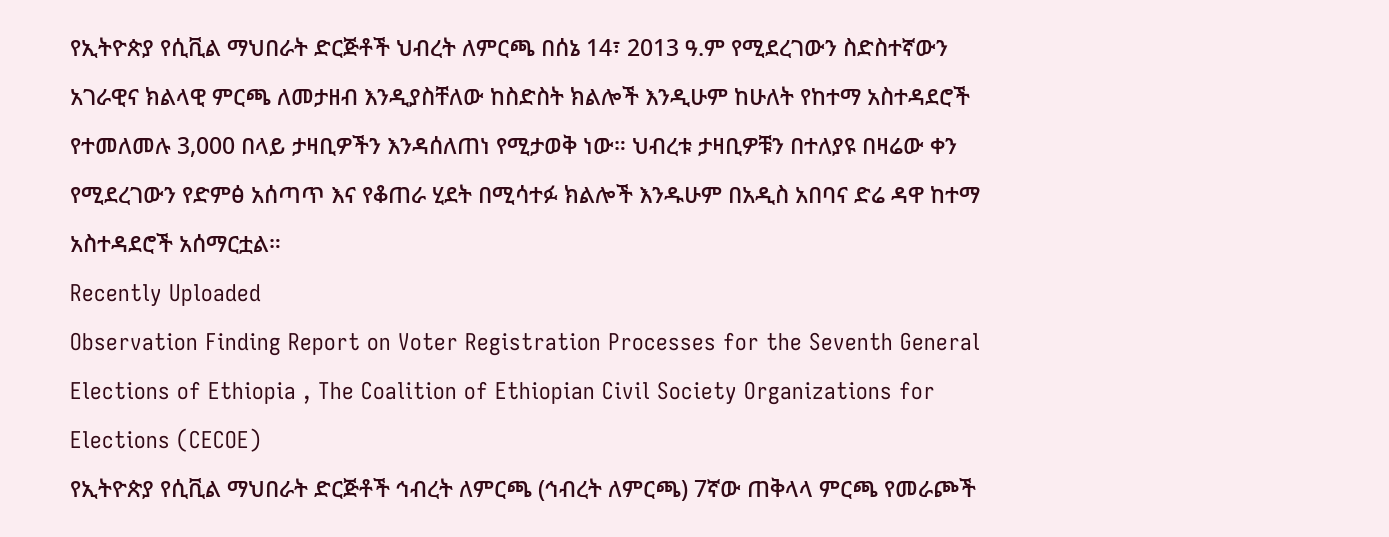የኢትዮጵያ የሲቪል ማህበራት ድርጅቶች ህብረት ለምርጫ በሰኔ 14፣ 2013 ዓ.ም የሚደረገውን ስድስተኛውን አገራዊና ክልላዊ ምርጫ ለመታዘብ እንዲያስቸለው ከስድስት ክልሎች እንዲሁም ከሁለት የከተማ አስተዳደሮች የተመለመሉ 3,000 በላይ ታዛቢዎችን እንዳሰለጠነ የሚታወቅ ነው። ህብረቱ ታዛቢዎቹን በተለያዩ በዛሬው ቀን የሚደረገውን የድምፅ አሰጣጥ እና የቆጠራ ሂደት በሚሳተፉ ክልሎች እንዱሁም በአዲስ አበባና ድሬ ዳዋ ከተማ አስተዳደሮች አሰማርቷል።
Recently Uploaded
Observation Finding Report on Voter Registration Processes for the Seventh General Elections of Ethiopia , The Coalition of Ethiopian Civil Society Organizations for Elections (CECOE)
የኢትዮጵያ የሲቪል ማህበራት ድርጅቶች ኅብረት ለምርጫ (ኅብረት ለምርጫ) 7ኛው ጠቅላላ ምርጫ የመራጮች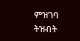ምዝገባ ትዝብት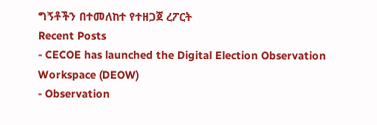ግኝቶችን በተመለከተ የተዘጋጀ ረፖርት
Recent Posts
- CECOE has launched the Digital Election Observation Workspace (DEOW)
- Observation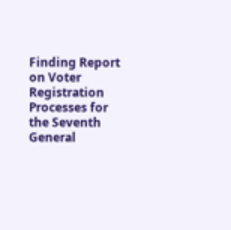Finding Report on Voter Registration Processes for the Seventh General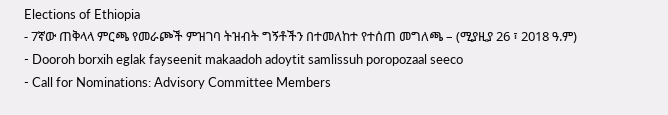Elections of Ethiopia
- 7ኛው ጠቅላላ ምርጫ የመራጮች ምዝገባ ትዝብት ግኝቶችን በተመለከተ የተሰጠ መግለጫ – (ሚያዚያ 26 ፣ 2018 ዓ.ም)
- Dooroh borxih eglak fayseenit makaadoh adoytit samlissuh poropozaal seeco
- Call for Nominations: Advisory Committee Members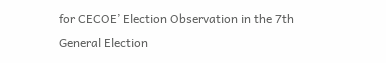for CECOE’ Election Observation in the 7th General Election